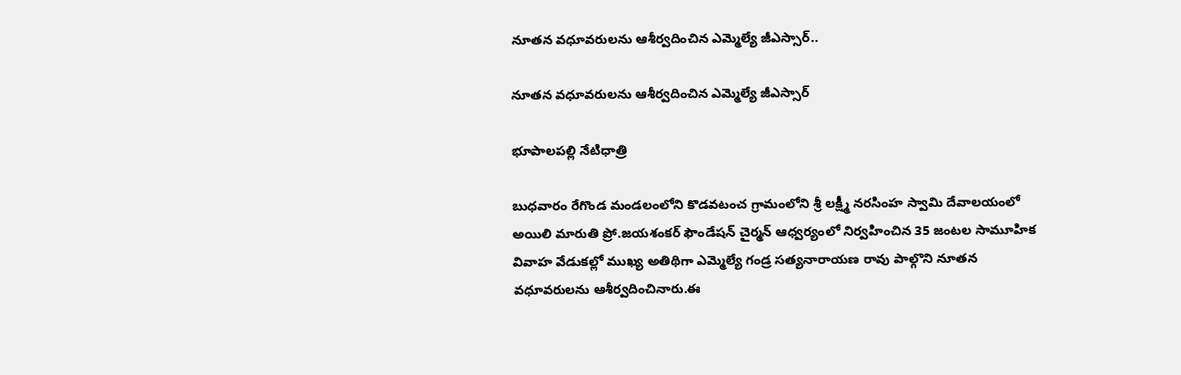నూతన వధూవరులను ఆశీర్వదించిన ఎమ్మెల్యే జీఎస్సార్..

నూతన వధూవరులను ఆశీర్వదించిన ఎమ్మెల్యే జీఎస్సార్

భూపాలపల్లి నేటిధాత్రి

బుధవారం రేగొండ మండలంలోని కొడవటంచ గ్రామంలోని శ్రీ లక్ష్మీ నరసింహ స్వామి దేవాలయంలో అయిలి మారుతి ప్రో.జయశంకర్ ఫౌండేషన్ చైర్మన్ ఆధ్వర్యంలో నిర్వహించిన 35 జంటల సామూహిక వివాహ వేడుకల్లో ముఖ్య అతిథిగా ఎమ్మెల్యే గండ్ర సత్యనారాయణ రావు పాల్గొని నూతన వధూవరులను ఆశీర్వదించినారు.ఈ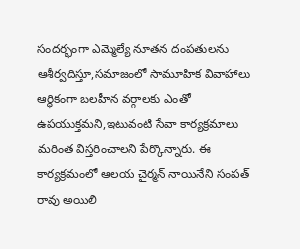సందర్భంగా ఎమ్మెల్యే నూతన దంపతులను ఆశీర్వదిస్తూ,సమాజంలో సామూహిక వివాహాలు ఆర్థికంగా బలహీన వర్గాలకు ఎంతో ఉపయుక్తమని,ఇటువంటి సేవా కార్యక్రమాలు మరింత విస్తరించాలని పేర్కొన్నారు. ఈ కార్యక్రమంలో ఆలయ చైర్మన్ నాయినేని సంపత్ రావు అయిలి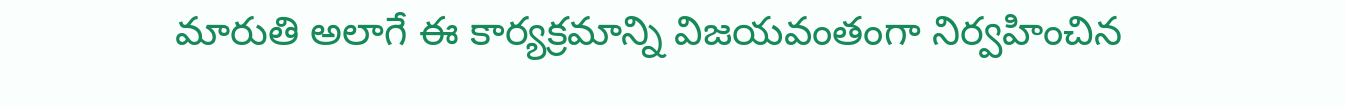మారుతి అలాగే ఈ కార్యక్రమాన్ని విజయవంతంగా నిర్వహించిన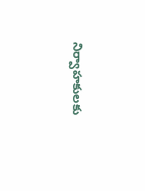నిర్వాహకులకు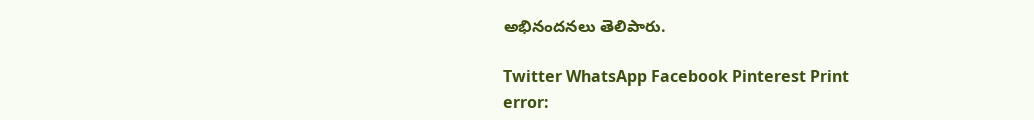అభినందనలు తెలిపారు.

Twitter WhatsApp Facebook Pinterest Print
error: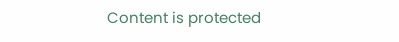Content is protected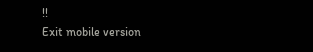!!
Exit mobile version